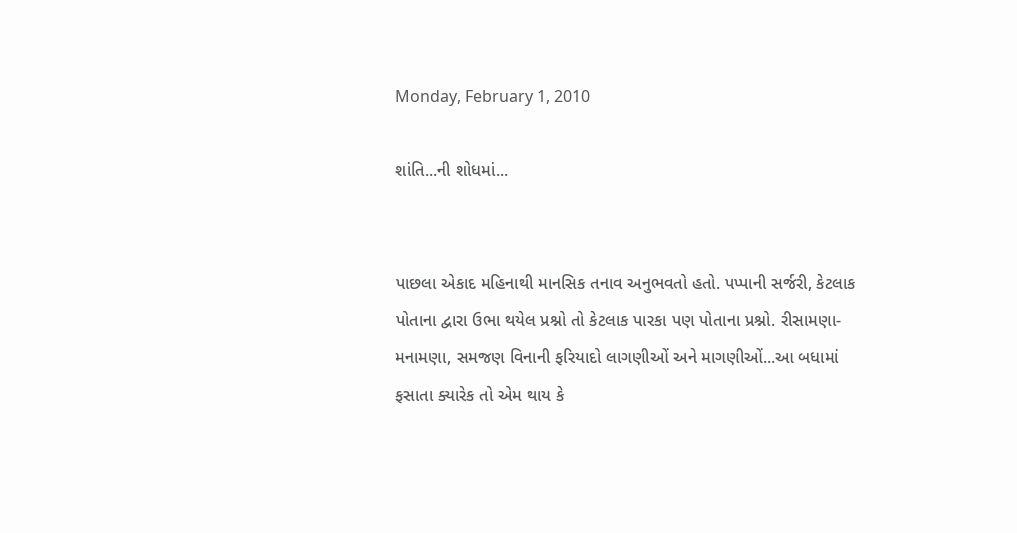Monday, February 1, 2010

શાંતિ...ની શોધમાં...


પાછલા એકાદ મહિનાથી માનસિક તનાવ અનુભવતો હતો. પપ્પાની સર્જરી, કેટલાક પોતાના દ્વારા ઉભા થયેલ પ્રશ્નો તો કેટલાક પારકા પણ પોતાના પ્રશ્નો. રીસામણા-મનામણા, સમજણ વિનાની ફરિયાદો લાગણીઓં અને માગણીઓં...આ બધામાં ફસાતા ક્યારેક તો એમ થાય કે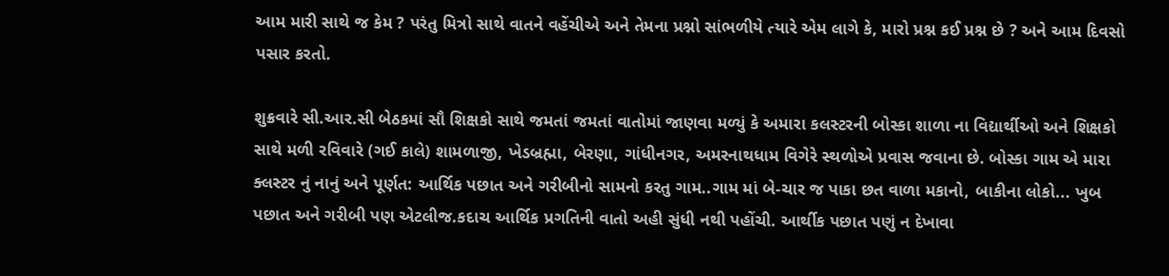આમ મારી સાથે જ કેમ ? પરંતુ મિત્રો સાથે વાતને વહેંચીએ અને તેમના પ્રશ્નો સાંભળીયે ત્યારે એમ લાગે કે, મારો પ્રશ્ન કઈ પ્રશ્ન છે ? અને આમ દિવસો પસાર કરતો.

શુક્રવારે સી.આર.સી બેઠકમાં સૌ શિક્ષકો સાથે જમતાં જમતાં વાતોમાં જાણવા મળ્યું કે અમારા કલસ્ટરની બોસ્કા શાળા ના વિદ્યાર્થીઓ અને શિક્ષકો સાથે મળી રવિવારે (ગઈ કાલે) શામળાજી, ખેડબ્રહ્મા, બેરણા, ગાંધીનગર, અમરનાથધામ વિગેરે સ્થળોએ પ્રવાસ જવાના છે. બોસ્કા ગામ એ મારા ક્લસ્ટર નું નાનું અને પૂર્ણત: આર્થિક પછાત અને ગરીબીનો સામનો કરતુ ગામ..ગામ માં બે-ચાર જ પાકા છત વાળા મકાનો, બાકીના લોકો... ખુબ પછાત અને ગરીબી પણ એટલીજ.કદાચ આર્થિક પ્રગતિની વાતો અહી સુંધી નથી પહોંચી. આર્થીક પછાત પણું ન દેખાવા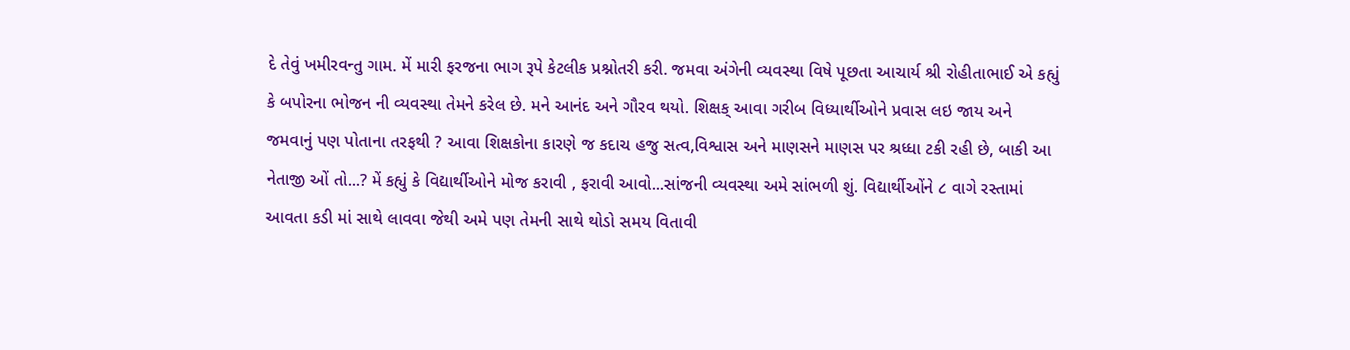દે તેવું ખમીરવન્તુ ગામ. મેં મારી ફરજના ભાગ રૂપે કેટલીક પ્રશ્નોતરી કરી. જમવા અંગેની વ્યવસ્થા વિષે પૂછતા આચાર્ય શ્રી રોહીતાભાઈ એ કહ્યું કે બપોરના ભોજન ની વ્યવસ્થા તેમને કરેલ છે. મને આનંદ અને ગૌરવ થયો. શિક્ષક્ આવા ગરીબ વિધ્યાર્થીઓને પ્રવાસ લઇ જાય અને જમવાનું પણ પોતાના તરફથી ? આવા શિક્ષકોના કારણે જ કદાચ હજુ સત્વ,વિશ્વાસ અને માણસને માણસ પર શ્રધ્ધા ટકી રહી છે, બાકી આ નેતાજી ઓં તો...? મેં કહ્યું કે વિદ્યાર્થીઓને મોજ કરાવી , ફરાવી આવો...સાંજની વ્યવસ્થા અમે સાંભળી શું. વિદ્યાર્થીઓંને ૮ વાગે રસ્તામાં આવતા કડી માં સાથે લાવવા જેથી અમે પણ તેમની સાથે થોડો સમય વિતાવી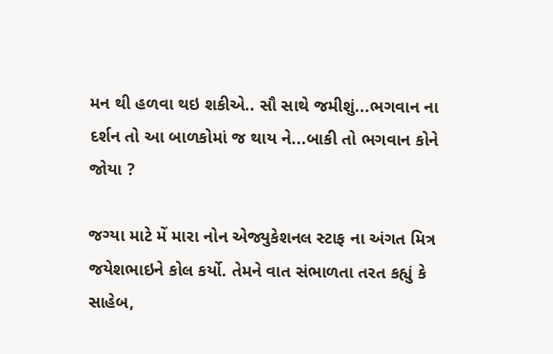મન થી હળવા થઇ શકીએ.. સૌ સાથે જમીશું...ભગવાન ના દર્શન તો આ બાળકોમાં જ થાય ને...બાકી તો ભગવાન કોને જોયા ?

જગ્યા માટે મેં મારા નોન એજ્યુકેશનલ સ્ટાફ ના અંગત મિત્ર જયેશભાઇને કોલ કર્યો. તેમને વાત સંભાળતા તરત કહ્યું કે સાહેબ,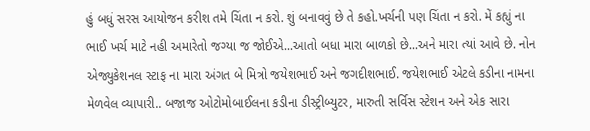હું બધું સરસ આયોજન કરીશ તમે ચિંતા ન કરો. શું બનાવવું છે તે કહો.ખર્ચની પણ ચિંતા ન કરો. મેં કહ્યું ના ભાઈ ખર્ચ માટે નહી અમારેતો જગ્યા જ જોઈએ...આતો બધા મારા બાળકો છે...અને મારા ત્યાં આવે છે. નોન એજ્યુકેશનલ સ્ટાફ ના મારા અંગત બે મિત્રો જયેશભાઈ અને જગદીશભાઈ. જયેશભાઈ એટલે કડીના નામના મેળવેલ વ્યાપારી.. બજાજ ઓટોમોબાઈલના કડીના ડીસ્ટ્રીબ્યુટર, મારુતી સર્વિસ સ્ટેશન અને એક સારા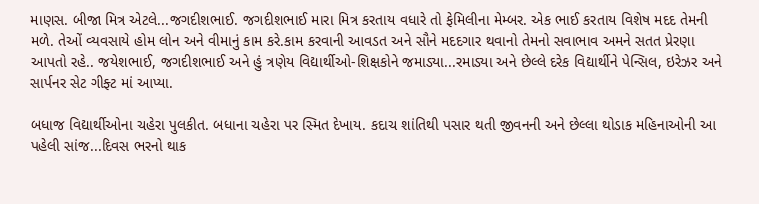માણસ. બીજા મિત્ર એટલે...જગદીશભાઈ. જગદીશભાઈ મારા મિત્ર કરતાય વધારે તો ફેમિલીના મેમ્બર. એક ભાઈ કરતાય વિશેષ મદદ તેમની મળે. તેઓં વ્યવસાયે હોમ લોન અને વીમાનું કામ કરે.કામ કરવાની આવડત અને સૌને મદદગાર થવાનો તેમનો સવાભાવ અમને સતત પ્રેરણા આપતો રહે.. જયેશભાઈ, જગદીશભાઈ અને હું ત્રણેય વિદ્યાર્થીઓ-શિક્ષકોને જમાડ્યા...રમાડ્યા અને છેલ્લે દરેક વિદ્યાર્થીને પેન્સિલ, ઇરેઝર અને સાર્પનર સેટ ગીફ્ટ માં આપ્યા.

બધાજ વિદ્યાર્થીઓના ચહેરા પુલકીત. બધાના ચહેરા પર સ્મિત દેખાય. કદાચ શાંતિથી પસાર થતી જીવનની અને છેલ્લા થોડાક મહિનાઓની આ પહેલી સાંજ...દિવસ ભરનો થાક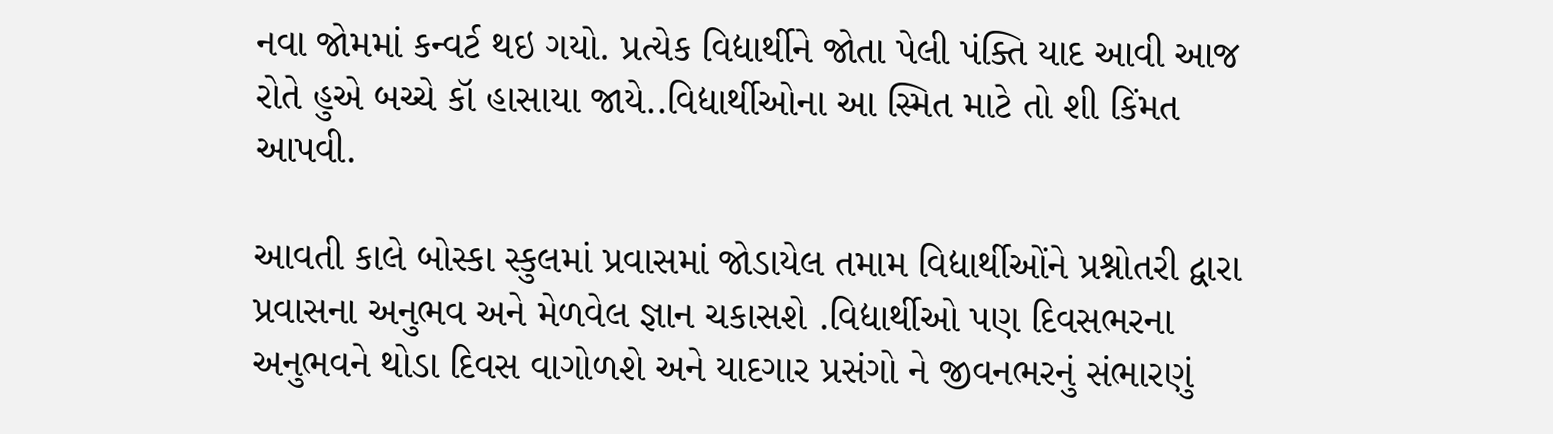નવા જોમમાં કન્વર્ટ થઇ ગયો. પ્રત્યેક વિદ્યાર્થીને જોતા પેલી પંક્તિ યાદ આવી આજ રોતે હુએ બચ્ચે કૉ હાસાયા જાયે..વિદ્યાર્થીઓના આ સ્મિત માટે તો શી કિંમત આપવી.

આવતી કાલે બોસ્કા સ્કુલમાં પ્રવાસમાં જોડાયેલ તમામ વિદ્યાર્થીઓંને પ્રશ્નોતરી દ્વારા પ્રવાસના અનુભવ અને મેળવેલ જ્ઞાન ચકાસશે .વિદ્યાર્થીઓ પણ દિવસભરના અનુભવને થોડા દિવસ વાગોળશે અને યાદગાર પ્રસંગો ને જીવનભરનું સંભારણું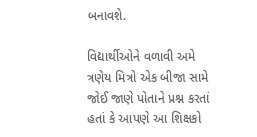બનાવશે.

વિદ્યાર્થીઓને વળાવી અમે ત્રણેય મિત્રો એક બીજા સામે જોઈ જાણે પોતાને પ્રશ્ન કરતાં હતાં કે આપણે આ શિક્ષકો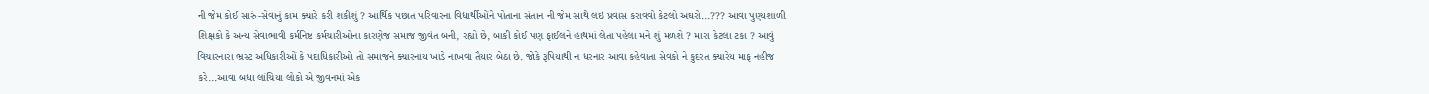ની જેમ કોઈ સારું-સેવાનું કામ ક્યારે કરી શકીશું ? આર્થિક પછાત પરિવારના વિદ્યાર્થીઓંને પોતાના સંતાન ની જેમ સાથે લઇ પ્રવાસ કરાવવો કેટલો અઘરો...??? આવા પુણ્યશાળી શિક્ષકો કે અન્ય સેવાભાવી કર્મનિષ્ટ કર્મચારીઓના કારણેજ સમાજ જીવંત બની, રહ્યો છે, બાકી કોઈ પણ ફાઈલને હાથમાં લેતા પહેલા મને શું મળશે ? મારા કેટલા ટકા ? આવું વિચારનારા ભ્રસ્ટ અધિકારીઓં કે પદાધિકારીઓ તો સમાજને ક્યારનાય ખાડે નાખવા તૈયાર બેઠા છે. જોકે રૂપિયાથી ન ધરનાર આવા કહેવાતા સેવકો ને કુદરત ક્યારેય માફ નહીજ કરે...આવા બધા લાંચિયા લોકો એ જીવનમાં એક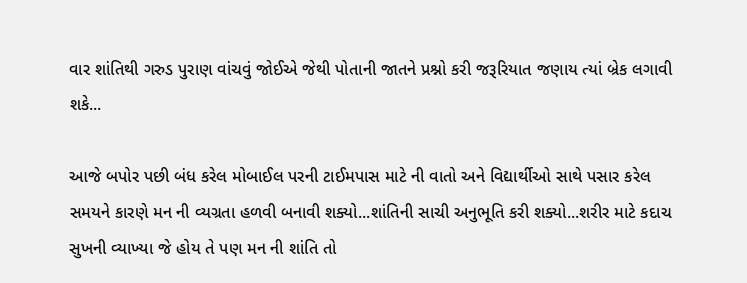વાર શાંતિથી ગરુડ પુરાણ વાંચવું જોઈએ જેથી પોતાની જાતને પ્રશ્નો કરી જરૂરિયાત જણાય ત્યાં બ્રેક લગાવી શકે...

આજે બપોર પછી બંધ કરેલ મોબાઈલ પરની ટાઈમપાસ માટે ની વાતો અને વિદ્યાર્થીઓ સાથે પસાર કરેલ સમયને કારણે મન ની વ્યગ્રતા હળવી બનાવી શક્યો...શાંતિની સાચી અનુભૂતિ કરી શક્યો...શરીર માટે કદાચ સુખની વ્યાખ્યા જે હોય તે પણ મન ની શાંતિ તો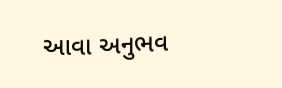આવા અનુભવ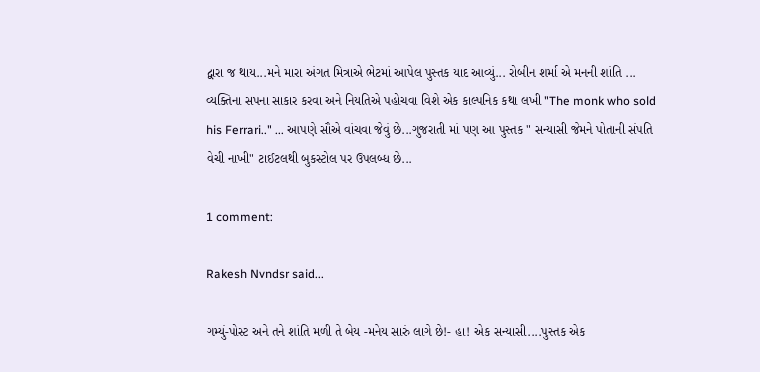દ્વારા જ થાય...મને મારા અંગત મિત્રાએ ભેટમાં આપેલ પુસ્તક યાદ આવ્યું... રોબીન શર્મા એ મનની શાંતિ ... વ્યક્તિના સપના સાકાર કરવા અને નિયતિએ પહોચવા વિશે એક કાલ્પનિક કથા લખી "The monk who sold his Ferrari.." ... આપણે સૌએ વાંચવા જેવું છે...ગુજરાતી માં પણ આ પુસ્તક " સન્યાસી જેમને પોતાની સંપતિ વેચી નાખી" ટાઈટલથી બુકસ્ટોલ પર ઉપલબ્ધ છે...

1 comment:

Rakesh Nvndsr said...

ગમ્યું-પોસ્ટ અને તને શાંતિ મળી તે બેય -મનેય સારું લાગે છે!- હા! એક સન્યાસી....પુસ્તક એક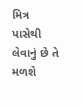મિત્ર પાસેથી લેવાનું છે તે મળશે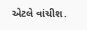એટલે વાંચીશ.